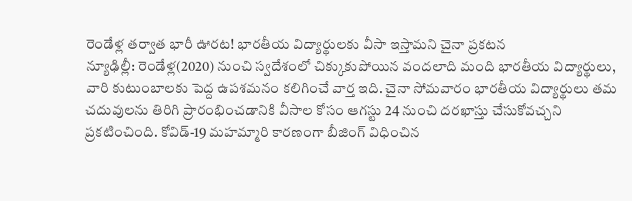రెండేళ్ల తర్వాత భారీ ఊరట! భారతీయ విద్యార్థులకు వీసా ఇస్తామని చైనా ప్రకటన
న్యూఢిల్లీ: రెండేళ్ల(2020) నుంచి స్వదేశంలో చిక్కుకుపోయిన వందలాది మంది భారతీయ విద్యార్థులు, వారి కుటుంబాలకు పెద్ద ఉపశమనం కలిగించే వార్త ఇది. చైనా సోమవారం భారతీయ విద్యార్థులు తమ చదువులను తిరిగి ప్రారంభించడానికి వీసాల కోసం ఆగస్టు 24 నుంచి దరఖాస్తు చేసుకోవచ్చని ప్రకటించింది. కోవిడ్-19 మహమ్మారి కారణంగా బీజింగ్ విధించిన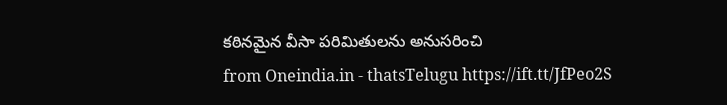కఠినమైన వీసా పరిమితులను అనుసరించి
from Oneindia.in - thatsTelugu https://ift.tt/JfPeo2S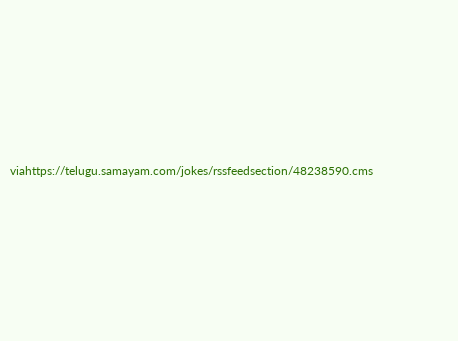viahttps://telugu.samayam.com/jokes/rssfeedsection/48238590.cms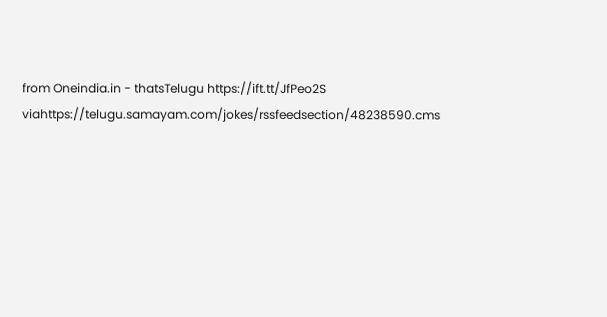from Oneindia.in - thatsTelugu https://ift.tt/JfPeo2S
viahttps://telugu.samayam.com/jokes/rssfeedsection/48238590.cms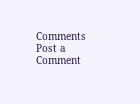Comments
Post a Comment